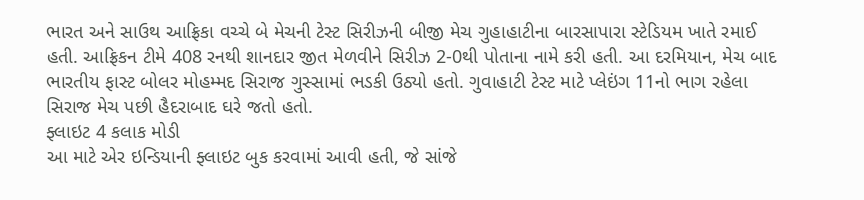ભારત અને સાઉથ આફ્રિકા વચ્ચે બે મેચની ટેસ્ટ સિરીઝની બીજી મેચ ગુહાહાટીના બારસાપારા સ્ટેડિયમ ખાતે રમાઈ હતી. આફ્રિકન ટીમે 408 રનથી શાનદાર જીત મેળવીને સિરીઝ 2-0થી પોતાના નામે કરી હતી. આ દરમિયાન, મેચ બાદ ભારતીય ફાસ્ટ બોલર મોહમ્મદ સિરાજ ગુસ્સામાં ભડકી ઉઠ્યો હતો. ગુવાહાટી ટેસ્ટ માટે પ્લેઇંગ 11નો ભાગ રહેલા સિરાજ મેચ પછી હૈદરાબાદ ઘરે જતો હતો.
ફ્લાઇટ 4 કલાક મોડી
આ માટે એર ઇન્ડિયાની ફ્લાઇટ બુક કરવામાં આવી હતી, જે સાંજે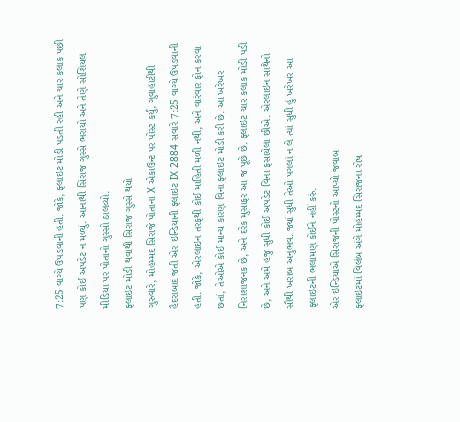7:25 વાગ્યે ઉપડવાની હતી. જોકે, ફ્લાઇટ મોડી પડતી રહી અને ચાર કલાક પછી પણ કોઈ અપડેટ ન મળ્યું. આનાથી સિરાજ ગુસ્સે ભરાયો અને તેણે સોશિયલ મીડિયા પર પોતાનો ગુસ્સો ઠાલવ્યો.
ફ્લાઇટ મોડી થવાથી સિરાજ ગુસ્સે થયો
ગુરુવારે, મોહમ્મદ સિરાજે પોતાના X એકાઉન્ટ પર પોસ્ટ કર્યું, ગુવાહાટીથી હૈદરાબાદ જતી એર ઇન્ડિયાની ફ્લાઇટ IX 2884 સવારે 7:25 વાગ્યે ઉપડવાની હતી. જોકે, એરલાઇન તરફથી કોઈ માહિતી મળી નથી, અને વારંવાર ફોન કરવા છતાં, તેઓએ કોઈ માન્ય કારણ વિના ફ્લાઇટ મોડી કરી છે. આ ખરેખર નિરાશાજનક છે, અને દરેક મુસાફર આ જ પૂછે છે. ફ્લાઇટ ચાર કલાક મોડી પડી છે, અને અમે હજુ સુધી કોઈ અપડેટ વિના ફસાયેલા છીએ. એરલાઇન સાથેનો સૌથી ખરાબ અનુભવ. જ્યાં સુધી તેઓ પગલાં ન લે ત્યાં સુધી હું ખરેખર આ ફ્લાઇટની ભલામણ કોઈને નહીં કરું.
એર ઇન્ડિયાએ સિરાજની પોસ્ટનો આપ્યો જવાબ
ફ્લાઇટમાં વિલંબ અંગે મોહમ્મદ સિરાજના રોષ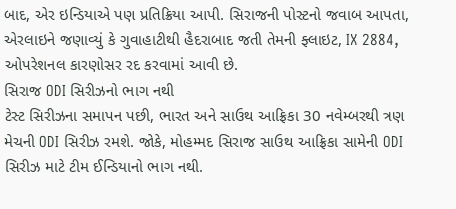બાદ, એર ઇન્ડિયાએ પણ પ્રતિક્રિયા આપી. સિરાજની પોસ્ટનો જવાબ આપતા, એરલાઇને જણાવ્યું કે ગુવાહાટીથી હૈદરાબાદ જતી તેમની ફ્લાઇટ, IX 2884, ઓપરેશનલ કારણોસર રદ કરવામાં આવી છે.
સિરાજ ODI સિરીઝનો ભાગ નથી
ટેસ્ટ સિરીઝના સમાપન પછી, ભારત અને સાઉથ આફ્રિકા 30 નવેમ્બરથી ત્રણ મેચની ODI સિરીઝ રમશે. જોકે, મોહમ્મદ સિરાજ સાઉથ આફ્રિકા સામેની ODI સિરીઝ માટે ટીમ ઈન્ડિયાનો ભાગ નથી.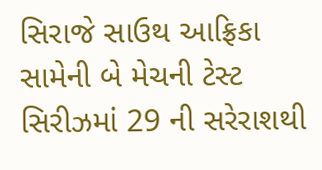સિરાજે સાઉથ આફ્રિકા સામેની બે મેચની ટેસ્ટ સિરીઝમાં 29 ની સરેરાશથી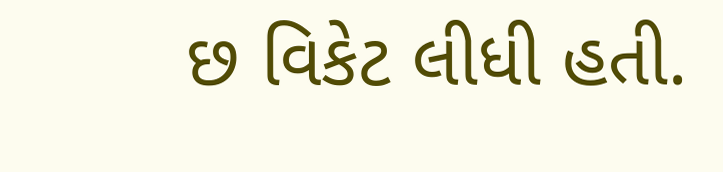છ વિકેટ લીધી હતી.